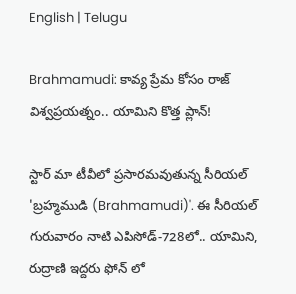English | Telugu

Brahmamudi: కావ్య ప్రేమ కోసం రాజ్ విశ్వప్రయత్నం.. యామిని కొత్త ప్లాన్!

స్టార్ మా టీవీలో ప్రసారమవుతున్న సీరియల్ 'బ్రహ్మముడి (Brahmamudi)'. ఈ సీరియల్ గురువారం నాటి ఎపిసోడ్-728లో.. యామిని, రుద్రాణి ఇద్దరు ఫోన్ లో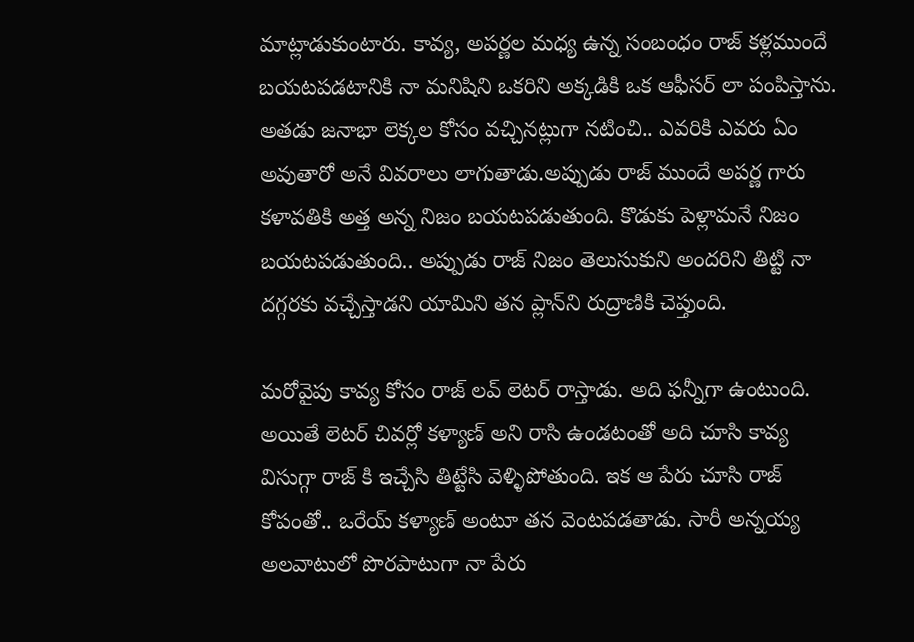మాట్లాడుకుంటారు. కావ్య, అపర్ణల మధ్య ఉన్న సంబంధం రాజ్ కళ్లముందే బయటపడటానికి నా మనిషిని ఒకరిని అక్కడికి ఒక ఆఫీసర్ లా పంపిస్తాను. అతడు జనాభా లెక్కల కోసం వచ్చినట్లుగా నటించి.. ఎవరికి ఎవరు ఏం అవుతారో అనే వివరాలు లాగుతాడు.అప్పుడు రాజ్ ముందే అపర్ణ గారు కళావతికి అత్త అన్న నిజం బయటపడుతుంది. కొడుకు పెళ్లామనే నిజం బయటపడుతుంది.. అప్పుడు రాజ్ నిజం తెలుసుకుని అందరిని తిట్టి నా దగ్గరకు వచ్చేస్తాడని యామిని తన ప్లాన్‌ని రుద్రాణికి చెప్తుంది.

మరోవైపు కావ్య కోసం రాజ్ లవ్ లెటర్ రాస్తాడు. అది ఫన్నీగా ఉంటుంది. అయితే లెటర్ చివర్లో కళ్యాణ్ అని రాసి ఉండటంతో అది చూసి కావ్య విసుగ్గా రాజ్ కి ఇచ్చేసి తిట్టేసి వెళ్ళిపోతుంది. ఇక ఆ పేరు చూసి రాజ్ కోపంతో‌‌.. ఒరేయ్ కళ్యాణ్ అంటూ తన వెంటపడతాడు. సారీ అన్నయ్య అలవాటులో పొరపాటుగా నా పేరు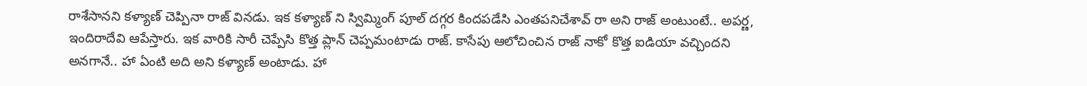రాశేసానని కళ్యాణ్ చెప్పినా రాజ్ వినడు. ఇక కళ్యాణ్ ని స్విమ్మింగ్ పూల్ దగ్గర కిందపడేసి ఎంతపనిచేశావ్ రా అని రాజ్ అంటుంటే.. అపర్ణ, ఇందిరాదేవి ఆపేస్తారు. ఇక వారికి సారీ చెప్పేసి కొత్త ప్లాన్ చెప్పమంటాడు రాజ్. కాసేపు ఆలోచించిన రాజ్ నాకో కొత్త ఐడియా వచ్చిందని అనగానే.. హా ఏంటి అది అని కళ్యాణ్ అంటాడు. హా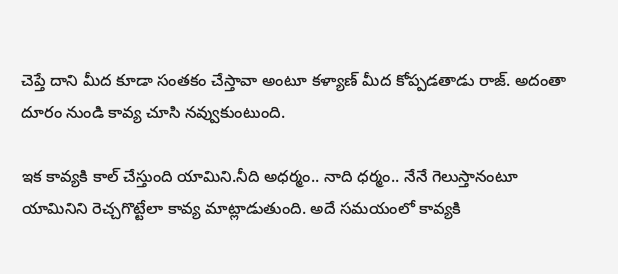చెప్తే దాని మీద కూడా సంతకం చేస్తావా అంటూ కళ్యాణ్ మీద కోప్పడతాడు రాజ్. అదంతా దూరం నుండి కావ్య చూసి నవ్వుకుంటుంది‌.

ఇక కావ్యకి కాల్ చేస్తుంది యామిని.నీది అధర్మం.. నాది ధర్మం.. నేనే గెలుస్తానంటూ యామినిని రెచ్చగొట్టేలా కావ్య మాట్లాడుతుంది. అదే సమయంలో కావ్యకి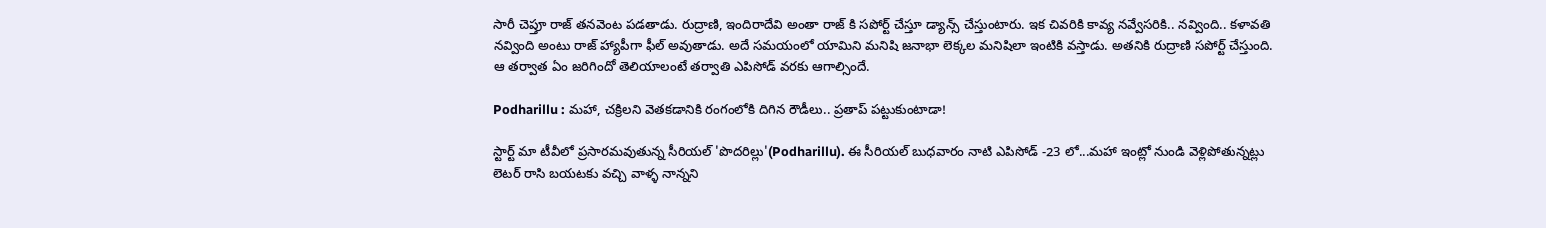సారీ చెప్తూ రాజ్ తనవెంట పడతాడు. రుద్రాణి, ఇందిరాదేవి అంతా రాజ్ కి సపోర్ట్ చేస్తూ డ్యాన్స్ చేస్తుంటారు. ఇక చివరికి కావ్య నవ్వేసరికి.. నవ్వింది.. కళావతి నవ్వింది అంటు రాజ్ హ్యాపీగా ఫీల్ అవుతాడు. అదే సమయంలో యామిని మనిషి జనాభా లెక్కల మనిషిలా ఇంటికి వస్తాడు. అతనికి రుద్రాణి సపోర్ట్ చేస్తుంది. ఆ తర్వాత ఏం జరిగిందో తెలియాలంటే తర్వాతి ఎపిసోడ్ వరకు ఆగాల్సిందే.

Podharillu : మహా, చక్రిలని వెతకడానికి రంగంలోకి దిగిన రౌడీలు.. ప్రతాప్ పట్టుకుంటాడా!

స్టార్ట్ మా టీవీలో ప్రసారమవుతున్న సీరియల్ 'పొదరిల్లు'(Podharillu). ఈ సీరియల్ బుధవారం నాటి ఎపిసోడ్ -23 లో...మహా ఇంట్లో నుండి వెళ్లిపోతున్నట్లు లెటర్ రాసి బయటకు వచ్చి వాళ్ళ నాన్నని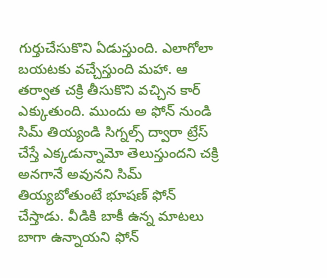గుర్తుచేసుకొని ఏడుస్తుంది. ఎలాగోలా బయటకు వచ్చేస్తుంది మహా. ఆ తర్వాత చక్రి తీసుకొని వచ్చిన కార్ ఎక్కుతుంది. ముందు అ ఫోన్ నుండి సిమ్ తియ్యండి సిగ్నల్స్ ద్వారా ట్రేస్ చేస్తే ఎక్కడున్నామో తెలుస్తుందని చక్రి అనగానే అవునని సిమ్ తియ్యబోతుంటే భూషణ్ ఫోన్ చేస్తాడు. వీడికి బాకీ ఉన్న మాటలు బాగా ఉన్నాయని ఫోన్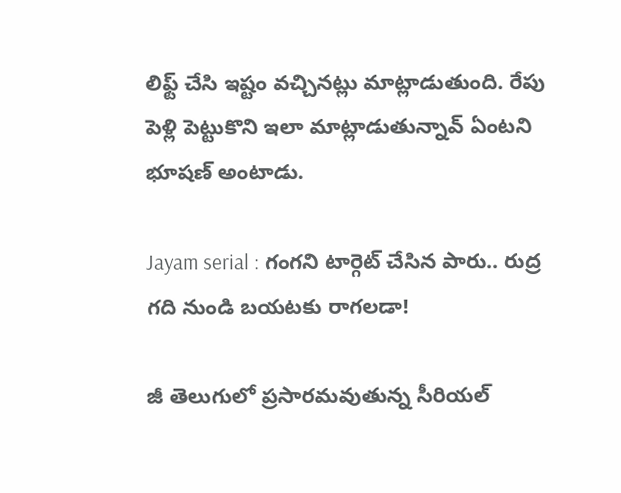లిఫ్ట్ చేసి ఇష్టం వచ్చినట్లు మాట్లాడుతుంది. రేపు పెళ్లి పెట్టుకొని ఇలా మాట్లాడుతున్నావ్ ఏంటని భూషణ్ అంటాడు.

Jayam serial : గంగని టార్గెట్ చేసిన పారు.. రుద్ర గది నుండి బయటకు రాగలడా!

జీ తెలుగులో ప్రసారమవుతున్న సీరియల్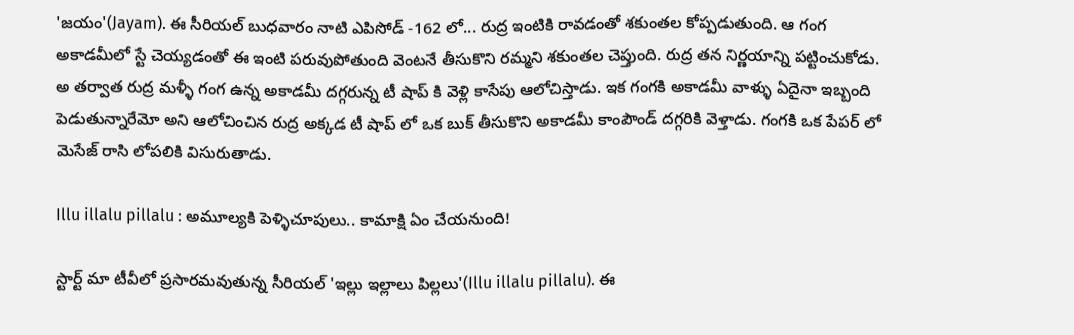'జయం'(Jayam). ఈ సీరియల్ బుధవారం నాటి ఎపిసోడ్ -162 లో... రుద్ర ఇంటికి రావడంతో శకుంతల కోప్పడుతుంది. ఆ గంగ అకాడమీలో స్టే చెయ్యడంతో ఈ ఇంటి పరువుపోతుంది వెంటనే తీసుకొని రమ్మని శకుంతల చెప్తుంది. రుద్ర తన నిర్ణయాన్ని పట్టించుకోడు. అ తర్వాత రుద్ర మళ్ళీ గంగ ఉన్న అకాడమీ దగ్గరున్న టీ షాప్ కి వెళ్లి కాసేపు ఆలోచిస్తాడు. ఇక గంగకి అకాడమీ వాళ్ళు ఏదైనా ఇబ్బంది పెడుతున్నారేమో అని ఆలోచించిన రుద్ర అక్కడ టీ షాప్ లో ఒక బుక్ తీసుకొని అకాడమీ కాంపౌండ్ దగ్గరికి వెళ్తాడు. గంగకి ఒక పేపర్ లో మెసేజ్ రాసి లోపలికి విసురుతాడు.

Illu illalu pillalu : అమూల్యకి పెళ్ళిచూపులు.. కామాక్షి ఏం చేయనుంది!

స్టార్ట్ మా టీవీలో ప్రసారమవుతున్న సీరియల్ 'ఇల్లు ఇల్లాలు పిల్లలు'(Illu illalu pillalu). ఈ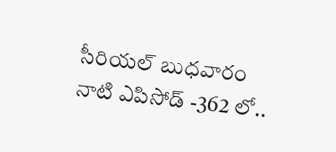సీరియల్ బుధవారం నాటి ఎపిసోడ్ -362 లో..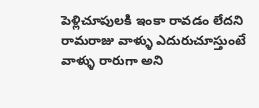పెళ్లిచూపులకి ఇంకా రావడం లేదని రామరాజు వాళ్ళు ఎదురుచూస్తుంటే వాళ్ళు రారుగా అని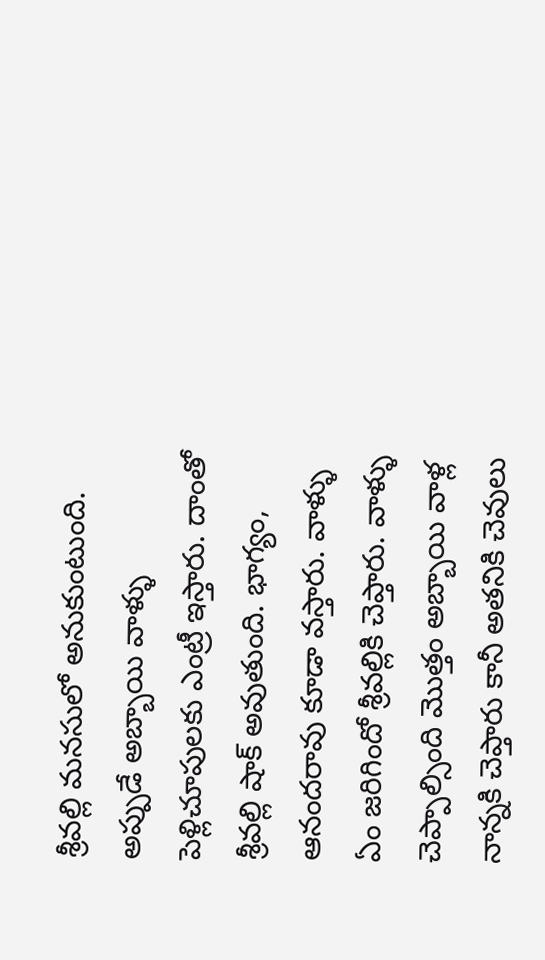శ్రీవల్లి మనసులో అనుకుంటుంది. అప్పుడే అబ్బాయి వాళ్ళు పెళ్లిచూపులకు ఎంట్రీ ఇస్తారు‌. దాంతో శ్రీవల్లి షాక్ అవుతుంది. భాగ్యం, ఆనందరావు కూడా వస్తారు. వాళ్ళు ఏం జరిగిందో శ్రీవల్లికి చెప్తారు. వాళ్ళు చెప్పాల్సింది మొత్తం అబ్బాయి వాళ్ల నాన్నకి చెప్తారు కానీ అతనికి చెవులు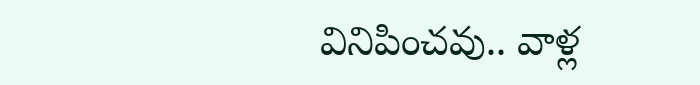వినిపించవు.. వాళ్ల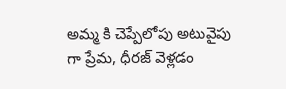అమ్మ కి చెప్పేలోపు అటువైపు గా ప్రేమ, ధీరజ్ వెళ్లడం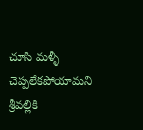చూసి మళ్ళీ చెప్పలేకపోయామని శ్రీవల్లికి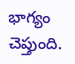భాగ్యం చెప్తుంది.